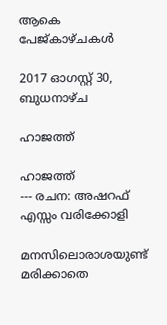ആകെ പേജ്‌കാഴ്‌ചകള്‍

2017 ഓഗസ്റ്റ് 30, ബുധനാഴ്‌ച

ഹാജത്ത്

ഹാജത്ത്
--- രചന: അഷറഫ് എസ്സം വരിക്കോളി

മനസിലൊരാശയുണ്ട്
മരിക്കാതെ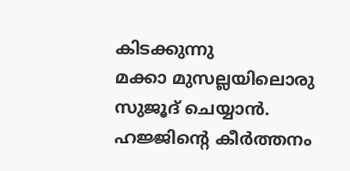കിടക്കുന്നു
മക്കാ മുസല്ലയിലൊരു
സുജൂദ് ചെയ്യാൻ.
ഹജ്ജിന്റെ കീർത്തനം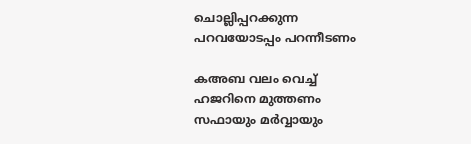ചൊല്ലിപ്പറക്കുന്ന
പറവയോടപ്പം പറന്നീടണം

കഅബ വലം വെച്ച്
ഹജറിനെ മുത്തണം
സഫായും മർവ്വായും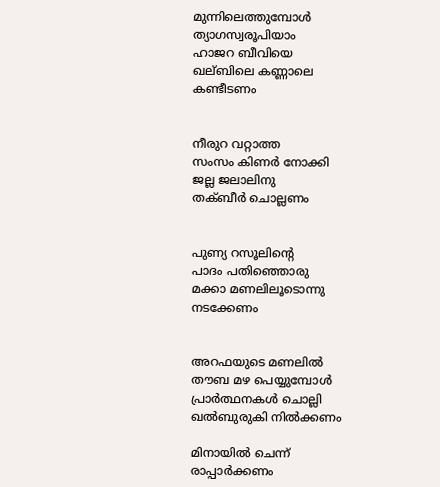മുന്നിലെത്തുമ്പോൾ
ത്യാഗസ്വരൂപിയാം
ഹാജറ ബീവിയെ
ഖല്ബിലെ കണ്ണാലെ
കണ്ടീടണം


നീരുറ വറ്റാത്ത
സംസം കിണർ നോക്കി
ജല്ല ജലാലിനു
തക്ബീർ ചൊല്ലണം


പുണ്യ റസൂലിന്റെ
പാദം പതിഞ്ഞൊരു
മക്കാ മണലിലൂടൊന്നു
നടക്കേണം


അറഫയുടെ മണലിൽ
തൗബ മഴ പെയ്യുമ്പോൾ
പ്രാർത്ഥനകൾ ചൊല്ലി
ഖൽബുരുകി നിൽക്കണം

മിനായിൽ ചെന്ന്
രാപ്പാർക്കണം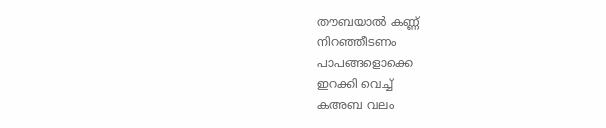തൗബയാൽ കണ്ണ്
നിറഞ്ഞീടണം
പാപങ്ങളൊക്കെ
ഇറക്കി വെച്ച്
കഅബ വലം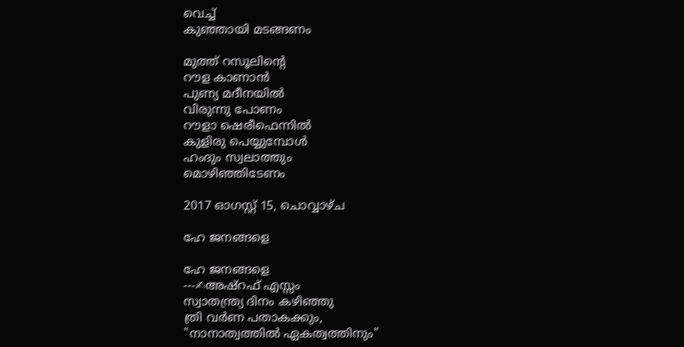വെച്ച്
കുഞ്ഞായി മടങ്ങണം

മുത്ത് റസൂലിന്റെ
റൗള കാണാൻ
പുണ്യ മദീനയിൽ
വിരുന്നു പോണം
റൗളാ ഷെരീഫെന്നിൽ
കുളിരു പെയ്യുമ്പോൾ
ഹംദും സ്വലാത്തും
മൊഴിഞ്ഞിടേണം

2017 ഓഗസ്റ്റ് 15, ചൊവ്വാഴ്ച

ഹേ ജനങ്ങളെ

ഹേ ജനങ്ങളെ
---✍അഷ്‌റഫ് എസ്സം
സ്വാതന്ത്ര്യ ദിനം കഴിഞ്ഞു
ത്രി വർണ പതാകക്കും,
"നാനാത്വത്തിൽ ഏകത്വത്തിനും"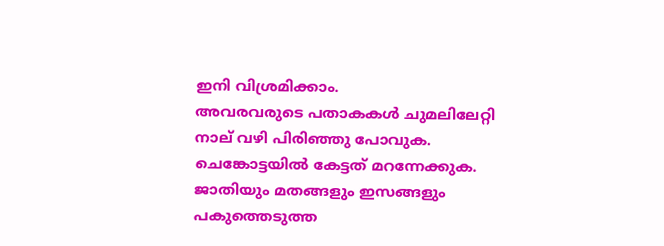ഇനി വിശ്രമിക്കാം.
അവരവരുടെ പതാകകൾ ചുമലിലേറ്റി
നാല് വഴി പിരിഞ്ഞു പോവുക.
ചെങ്കോട്ടയിൽ കേട്ടത് മറന്നേക്കുക.
ജാതിയും മതങ്ങളും ഇസങ്ങളും
പകുത്തെടുത്ത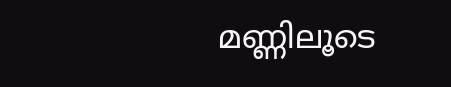മണ്ണിലൂടെ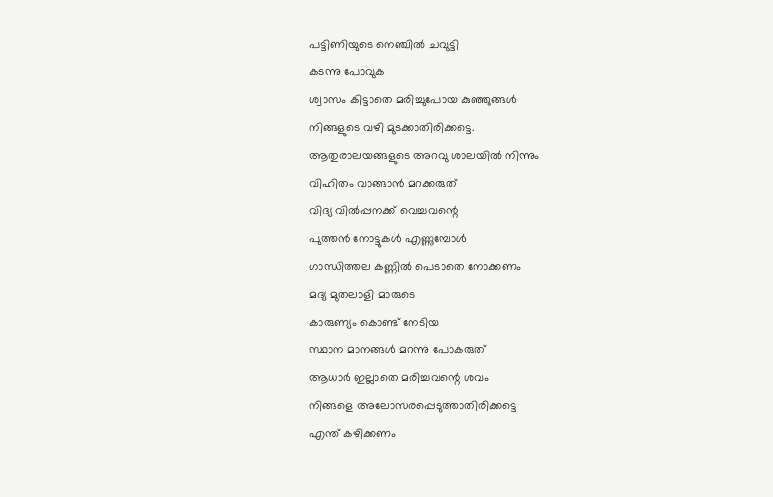പട്ടിണിയുടെ നെഞ്ചിൽ ചവുട്ടി
കടന്നു പോവുക
ശ്വാസം കിട്ടാതെ മരിച്ചുപോയ കുഞ്ഞുങ്ങൾ
നിങ്ങളുടെ വഴി മുടക്കാതിരിക്കട്ടെ.
ആതുരാലയങ്ങളുടെ അറവു ശാലയിൽ നിന്നും
വിഹിതം വാങ്ങാൻ മറക്കരുത്
വിദ്യ വിൽപ്പനക്ക് വെച്ചവന്റെ
പുത്തൻ നോട്ടുകൾ എണ്ണുമ്പോൾ
ഗാന്ധിത്തല കണ്ണിൽ പെടാതെ നോക്കണം
മദ്യ മുതലാളി മാരുടെ
കാരുണ്യം കൊണ്ട് നേടിയ
സ്ഥാന മാനങ്ങൾ മറന്നു പോകരുത്
ആധാർ ഇല്ലാതെ മരിച്ചവന്റെ ശവം
നിങ്ങളെ അലോസരപ്പെടുത്താതിരിക്കട്ടെ
എന്ത് കഴിക്കണം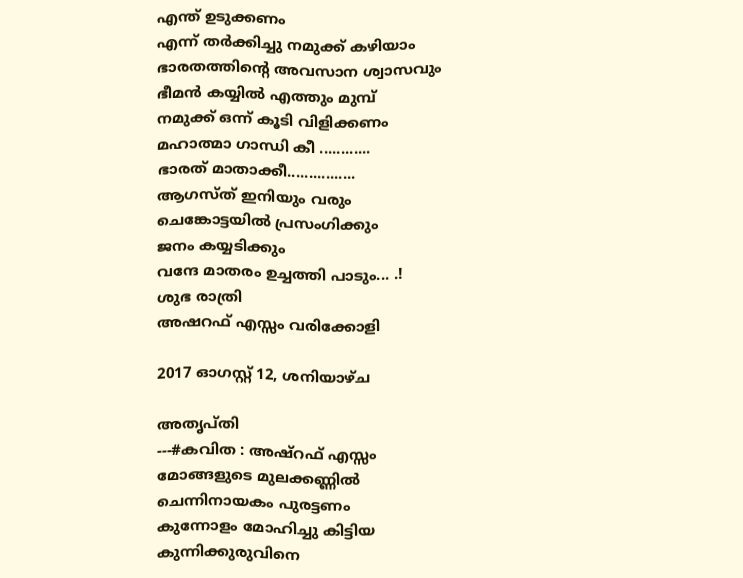എന്ത് ഉടുക്കണം
എന്ന് തർക്കിച്ചു നമുക്ക് കഴിയാം
ഭാരതത്തിന്റെ അവസാന ശ്വാസവും
ഭീമൻ കയ്യിൽ എത്തും മുമ്പ്
നമുക്ക് ഒന്ന് കൂടി വിളിക്കണം
മഹാത്മാ ഗാന്ധി കീ ............
ഭാരത് മാതാക്കീ................
ആഗസ്ത് ഇനിയും വരും
ചെങ്കോട്ടയിൽ പ്രസംഗിക്കും
ജനം കയ്യടിക്കും
വന്ദേ മാതരം ഉച്ചത്തി പാടും... .!
ശുഭ രാത്രി
അഷറഫ് എസ്സം വരിക്കോളി

2017 ഓഗസ്റ്റ് 12, ശനിയാഴ്‌ച

അതൃപ്തി
---#കവിത : അഷ്‌റഫ് എസ്സം
മോങ്ങളുടെ മുലക്കണ്ണിൽ
ചെന്നിനായകം പുരട്ടണം
കുന്നോളം മോഹിച്ചു കിട്ടിയ
കുന്നിക്കുരുവിനെ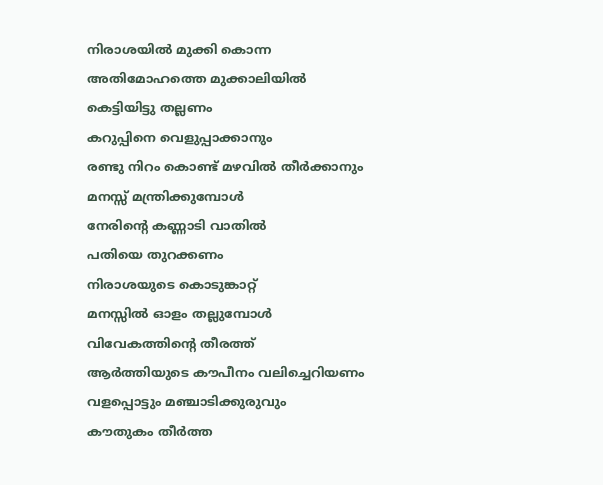നിരാശയിൽ മുക്കി കൊന്ന
അതിമോഹത്തെ മുക്കാലിയിൽ
കെട്ടിയിട്ടു തല്ലണം
കറുപ്പിനെ വെളുപ്പാക്കാനും
രണ്ടു നിറം കൊണ്ട് മഴവിൽ തീർക്കാനും
മനസ്സ് മന്ത്രിക്കുമ്പോൾ
നേരിന്റെ കണ്ണാടി വാതിൽ
പതിയെ തുറക്കണം
നിരാശയുടെ കൊടുങ്കാറ്റ്
മനസ്സിൽ ഓളം തല്ലുമ്പോൾ
വിവേകത്തിന്റെ തീരത്ത്
ആർത്തിയുടെ കൗപീനം വലിച്ചെറിയണം
വളപ്പൊട്ടും മഞ്ചാടിക്കുരുവും
കൗതുകം തീർത്ത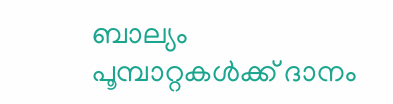ബാല്യം
പൂമ്പാറ്റകൾക്ക് ദാനം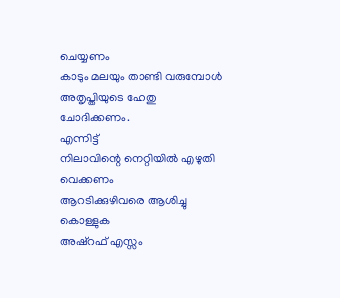ചെയ്യണം
കാടും മലയും താണ്ടി വരുമ്പോൾ
അതൃപ്തിയുടെ ഹേതു ചോദിക്കണം.
എന്നിട്ട്
നിലാവിന്റെ നെറ്റിയിൽ എഴുതി വെക്കണം
ആറടിക്കുഴിവരെ ആശിച്ചു കൊള്ളുക
അഷ്‌റഫ് എസ്സം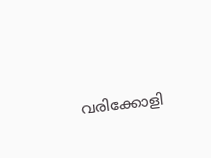വരിക്കോളി